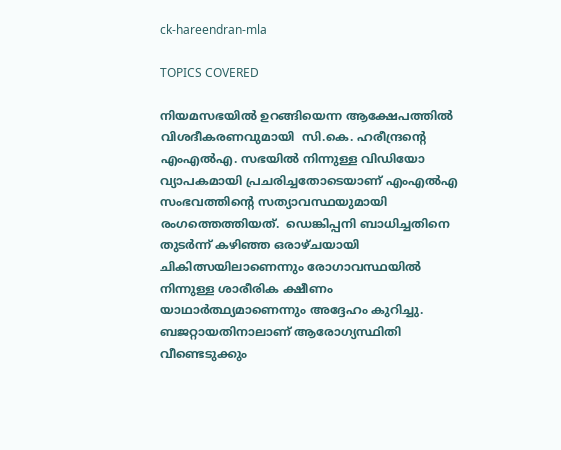ck-hareendran-mla

TOPICS COVERED

നിയമസഭയിൽ ഉറങ്ങിയെന്ന ആക്ഷേപത്തില്‍ വിശദീകരണവുമായി  സി.കെ. ഹരീന്ദ്രന്‍റെ എംഎല്‍എ. സഭയില്‍ നിന്നുള്ള വിഡിയോ വ്യാപകമായി പ്രചരിച്ചതോടെയാണ് എംഎല്‍എ  സംഭവത്തിന്‍റെ സത്യാവസ്ഥയുമായി രംഗത്തെത്തിയത്.  ഡെങ്കിപ്പനി ബാധിച്ചതിനെ തുടർന്ന് കഴിഞ്ഞ ഒരാഴ്ചയായി ചികിത്സയിലാണെന്നും രോഗാവസ്ഥയിൽ നിന്നുള്ള ശാരീരിക ക്ഷീണം യാഥാർത്ഥ്യമാണെന്നും അദ്ദേഹം കുറിച്ചു. ബജറ്റായതിനാലാണ് ആരോഗ്യസ്ഥിതി വീണ്ടെടുക്കും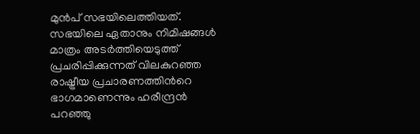മുൻപ് സഭയിലെത്തിയത്. സഭയിലെ ഏതാനും നിമിഷങ്ങൾ മാത്രം അടർത്തിയെടുത്ത് പ്രചരിപ്പിക്കുന്നത് വിലകുറഞ്ഞ രാഷ്ട്രീയ പ്രചാരണത്തിന്‍റെ ഭാഗമാണെന്നും ഹരീന്ദ്രൻ പറഞ്ഞു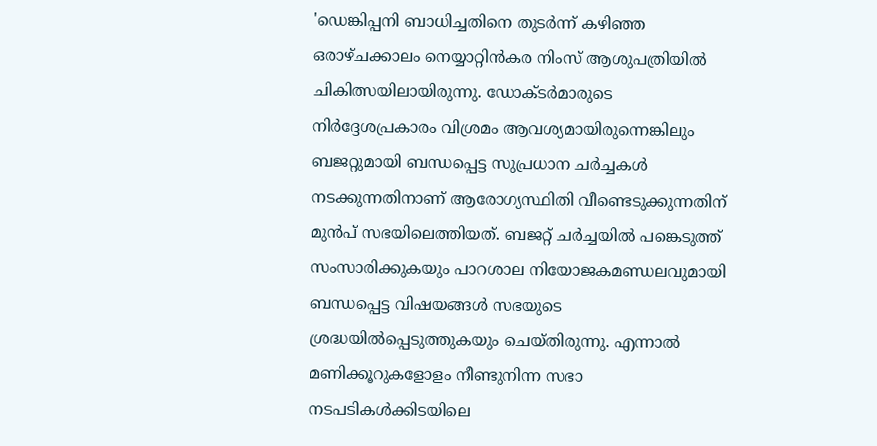'ഡെങ്കിപ്പനി ബാധിച്ചതിനെ തുടർന്ന് കഴിഞ്ഞ ഒരാഴ്ചക്കാലം നെയ്യാറ്റിൻകര നിംസ് ആശുപത്രിയിൽ ചികിത്സയിലായിരുന്നു. ഡോക്ടർമാരുടെ നിർദ്ദേശപ്രകാരം വിശ്രമം ആവശ്യമായിരുന്നെങ്കിലും ബജറ്റുമായി ബന്ധപ്പെട്ട സുപ്രധാന ചർച്ചകൾ നടക്കുന്നതിനാണ് ആരോഗ്യസ്ഥിതി വീണ്ടെടുക്കുന്നതിന് മുന്‍പ് സഭയിലെത്തിയത്. ബജറ്റ് ചർച്ചയിൽ പങ്കെടുത്ത് സംസാരിക്കുകയും പാറശാല നിയോജകമണ്ഡലവുമായി ബന്ധപ്പെട്ട വിഷയങ്ങൾ സഭയുടെ ശ്രദ്ധയിൽപ്പെടുത്തുകയും ചെയ്തിരുന്നു. എന്നാൽ മണിക്കൂറുകളോളം നീണ്ടുനിന്ന സഭാ നടപടികൾക്കിടയിലെ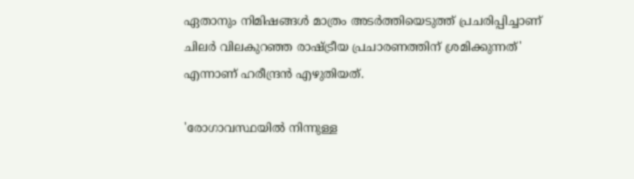ഏതാനും നിമിഷങ്ങൾ മാത്രം അടർത്തിയെടുത്ത് പ്രചരിപ്പിച്ചാണ് ചിലർ വിലകുറഞ്ഞ രാഷ്ട്രീയ പ്രചാരണത്തിന് ശ്രമിക്കുന്നത്' എന്നാണ് ഹരീന്ദ്രന്‍ എഴുതിയത്.

'രോഗാവസ്ഥയിൽ നിന്നുള്ള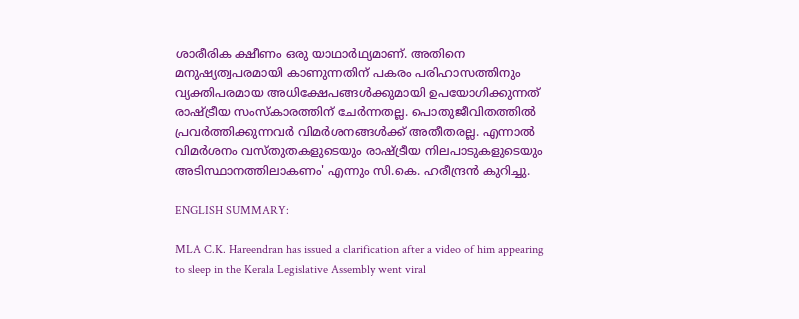ശാരീരിക ക്ഷീണം ഒരു യാഥാർഥ്യമാണ്. അതിനെ മനുഷ്യത്വപരമായി കാണുന്നതിന് പകരം പരിഹാസത്തിനും വ്യക്തിപരമായ അധിക്ഷേപങ്ങൾക്കുമായി ഉപയോഗിക്കുന്നത് രാഷ്ട്രീയ സംസ്കാരത്തിന് ചേർന്നതല്ല. പൊതുജീവിതത്തിൽ പ്രവർത്തിക്കുന്നവർ വിമർശനങ്ങൾക്ക് അതീതരല്ല. എന്നാൽ വിമർശനം വസ്തുതകളുടെയും രാഷ്ട്രീയ നിലപാടുകളുടെയും അടിസ്ഥാനത്തിലാകണം' എന്നും സി.കെ. ഹരീന്ദ്രൻ കുറിച്ചു.

ENGLISH SUMMARY:

MLA C.K. Hareendran has issued a clarification after a video of him appearing to sleep in the Kerala Legislative Assembly went viral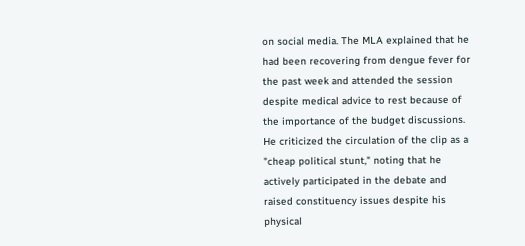on social media. The MLA explained that he had been recovering from dengue fever for the past week and attended the session despite medical advice to rest because of the importance of the budget discussions. He criticized the circulation of the clip as a "cheap political stunt," noting that he actively participated in the debate and raised constituency issues despite his physical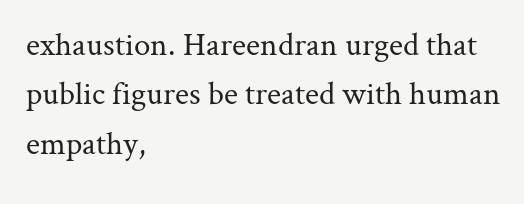exhaustion. Hareendran urged that public figures be treated with human empathy,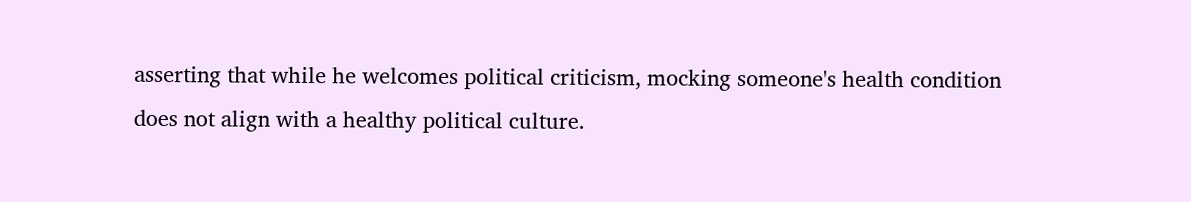asserting that while he welcomes political criticism, mocking someone's health condition does not align with a healthy political culture.